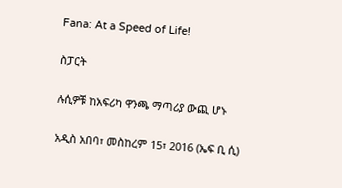Fana: At a Speed of Life!

ስፓርት

ሉሲዎቹ ከአፍሪካ ዋንጫ ማጣሪያ ውጪ ሆኑ

አዲስ አበባ፣ መስከረም 15፣ 2016 (ኤፍ ቢ ሲ)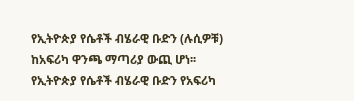የኢትዮጵያ የሴቶች ብሄራዊ ቡድን (ሉሲዎቹ) ከአፍሪካ ዋንጫ ማጣሪያ ውጪ ሆነ፡፡ የኢትዮጵያ የሴቶች ብሄራዊ ቡድን የአፍሪካ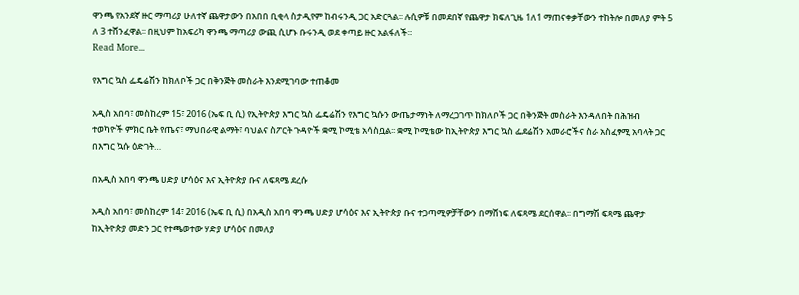ዋንጫ የአንደኛ ዙር ማጣሪያ ሁለተኛ ጨዋታውን በአበበ ቢቂላ ስታዲየም ከብሩንዲ ጋር አድርጓል፡፡ ሉሲዎቹ በመደበኛ የጨዋታ ክፍለጊዜ 1ለ1 ማጠናቀቃቸውን ተከትሎ በመለያ ምት 5 ለ 3 ተሸንፈዋል፡፡ በዚህም ከአፍሪካ ዋንጫ ማጣሪያ ውጪ ሲሆኑ ቡሩንዲ ወደ ቀጣይ ዙር አልፋለች።
Read More...

የእግር ኳስ ፌዴሬሽን ከክለቦች ጋር በቅንጅት መስራት እንደሚገባው ተጠቆመ

አዲስ አበባ፣ መስከረም 15፣ 2016 (ኤፍ ቢ ሲ) የኢትዮጵያ እግር ኳስ ፌዴሬሽን የእግር ኳሱን ውጤታማነት ለማረጋገጥ ከክለቦች ጋር በቅንጅት መስራት እንዳለበት በሕዝብ ተወካዮች ምክር ቤት የጤና፣ ማህበራዊ ልማት፣ ባህልና ስፖርት ጉዳዮች ቋሚ ኮሚቴ አሳስቧል፡፡ ቋሚ ኮሚቴው ከኢትዮጵያ እግር ኳስ ፌደሬሽን አመራሮችና ስራ አስፈፃሚ አባላት ጋር በእግር ኳሱ ዕድገት…

በአዲስ አበባ ዋንጫ ሀድያ ሆሳዕና እና ኢትዮጵያ ቡና ለፍጻሜ ደረሱ

አዲስ አበባ፣ መስከረም 14፣ 2016 (ኤፍ ቢ ሲ) በአዲስ አበባ ዋንጫ ሀድያ ሆሳዕና እና ኢትዮጵያ ቡና ተጋጣሚዎቻቸውን በማሸነፍ ለፍጻሜ ደርሰዋል፡፡ በግማሽ ፍጻሜ ጨዋታ ከኢትዮጵያ መድን ጋር የተጫወተው ሃድያ ሆሳዕና በመለያ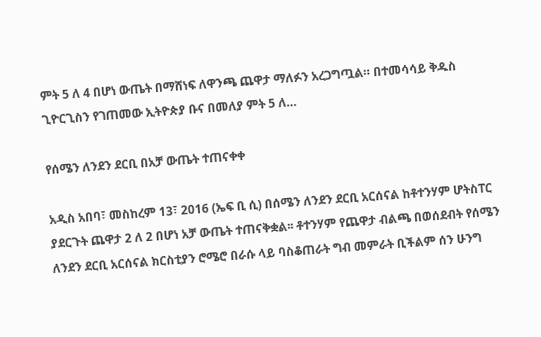ምት 5 ለ 4 በሆነ ውጤት በማሸነፍ ለዋንጫ ጨዋታ ማለፉን አረጋግጧል። በተመሳሳይ ቅዱስ ጊዮርጊስን የገጠመው ኢትዮጵያ ቡና በመለያ ምት 5 ለ…

የሰሜን ለንደን ደርቢ በአቻ ውጤት ተጠናቀቀ

አዲስ አበባ፣ መስከረም 13፣ 2016 (ኤፍ ቢ ሲ) በሰሜን ለንደን ደርቢ አርሰናል ከቶተንሃም ሆትስፐር ያደርጉት ጨዋታ 2 ለ 2 በሆነ አቻ ውጤት ተጠናቅቋል፡፡ ቶተንሃም የጨዋታ ብልጫ በወሰደብት የሰሜን ለንደን ደርቢ አርሰናል ክርስቲያን ሮሜሮ በራሱ ላይ ባስቆጠራት ግብ መምራት ቢችልም ሰን ሁንግ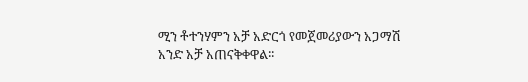ሚን ቶተንሃምን አቻ አድርጎ የመጀመሪያውን አጋማሽ አንድ አቻ አጠናቅቀዋል፡፡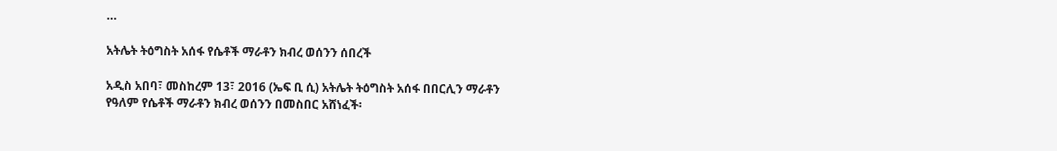…

አትሌት ትዕግስት አሰፋ የሴቶች ማራቶን ክብረ ወሰንን ሰበረች

አዲስ አበባ፣ መስከረም 13፣ 2016 (ኤፍ ቢ ሲ) አትሌት ትዕግስት አሰፋ በበርሊን ማራቶን የዓለም የሴቶች ማራቶን ክብረ ወሰንን በመስበር አሸነፈች፡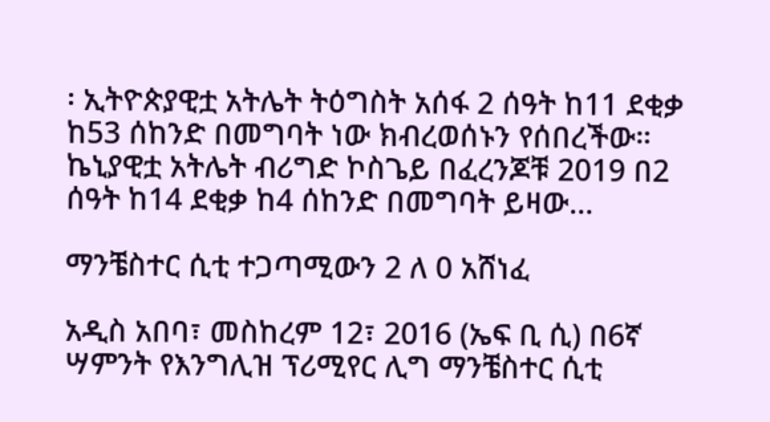፡ ኢትዮጵያዊቷ አትሌት ትዕግስት አሰፋ 2 ሰዓት ከ11 ደቂቃ ከ53 ሰከንድ በመግባት ነው ክብረወሰኑን የሰበረችው። ኬኒያዊቷ አትሌት ብሪግድ ኮስጌይ በፈረንጆቹ 2019 በ2 ሰዓት ከ14 ደቂቃ ከ4 ሰከንድ በመግባት ይዛው…

ማንቼስተር ሲቲ ተጋጣሚውን 2 ለ 0 አሸነፈ

አዲስ አበባ፣ መስከረም 12፣ 2016 (ኤፍ ቢ ሲ) በ6ኛ ሣምንት የእንግሊዝ ፕሪሚየር ሊግ ማንቼስተር ሲቲ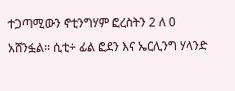ተጋጣሚውን ኖቲንግሃም ፎረስትን 2 ለ 0 አሸንፏል፡፡ ሲቲ÷ ፊል ፎደን እና ኤርሊንግ ሃላንድ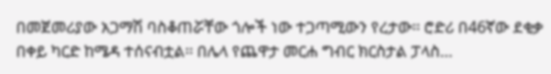በመጀመሪያው አጋማሽ ባስቆጠሯቸው ጎሎች ነው ተጋጣሚውን የረታው፡፡ ሮድሪ በ46ኛው ደቂቃ በቀይ ካርድ ከሜዳ ተሰናብቷል፡፡ በሌላ የጨዋታ መርሐ ግብር ክርስታል ፓላስ…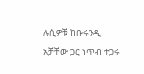ሉሲዎቹ ከቡሩንዲ አቻቸው ጋር ነጥብ ተጋሩ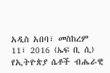አዲስ አበባ፣ መስከረም 11፣ 2016 (ኤፍ ቢ ሲ) የኢትዮጵያ ሴቶች ብሔራዊ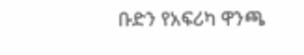ቡድን የአፍሪካ ዋንጫ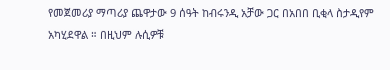የመጀመሪያ ማጣሪያ ጨዋታው 9 ሰዓት ከብሩንዲ አቻው ጋር በአበበ ቢቂላ ስታዲየም አካሂደዋል ። በዚህም ሉሲዎቹ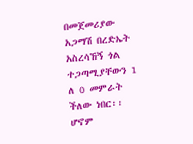በመጀመሪያው አጋማሽ በረድኤት አስረሳኸኝ ጎል ተጋጣሚያቸውን 1 ለ 0 መምራት ችለው ነበር፡፡ ሆኖም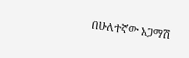በሁለተኛው አጋማሽ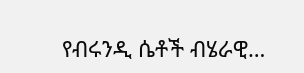የብሩንዲ ሴቶች ብሄራዊ…